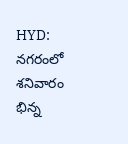HYD: నగరంలో శనివారం భిన్న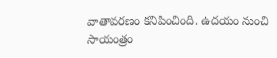వాతావరణం కనిపించింది. ఉదయం నుంచి సాయంత్రం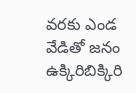వరకు ఎండ వేడితో జనం ఉక్కిరిబిక్కిరి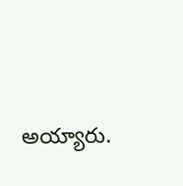అయ్యారు.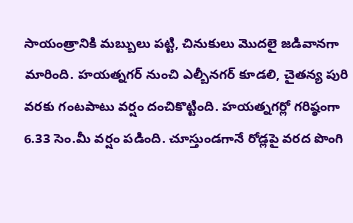సాయంత్రానికి మబ్బులు పట్టి, చినుకులు మొదలై జడివానగా మారింది. హయత్నగర్ నుంచి ఎల్బీనగర్ కూడలి, చైతన్య పురి వరకు గంటపాటు వర్షం దంచికొట్టింది. హయత్నగర్లో గరిష్ఠంగా 6.33 సెం.మీ వర్షం పడింది. చూస్తుండగానే రోడ్లపై వరద పొంగి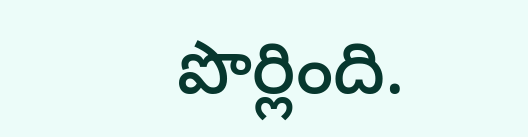పొర్లింది.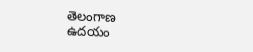తెలంగాణ
ఉదయం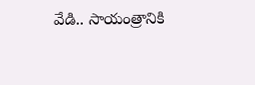వేడి.. సాయంత్రానికి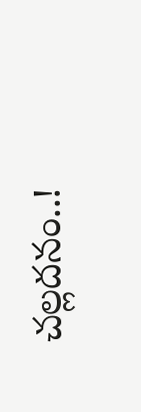చల్లదనం..!